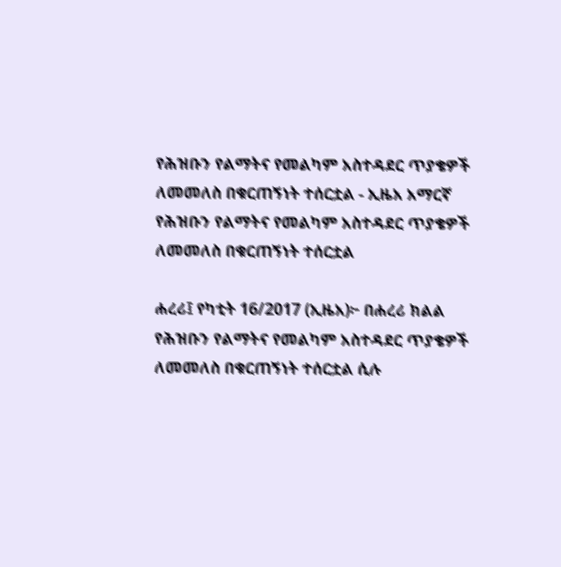የሕዝቡን የልማትና የመልካም አስተዳደር ጥያቄዎች ለመመለስ በቁርጠኝነት ተሰርቷል - ኢዜአ አማርኛ
የሕዝቡን የልማትና የመልካም አስተዳደር ጥያቄዎች ለመመለስ በቁርጠኝነት ተሰርቷል

ሐረሪ፤ የካቲት 16/2017 (ኢዜአ)፦ በሐረሪ ክልል የሕዝቡን የልማትና የመልካም አስተዳደር ጥያቄዎች ለመመለስ በቁርጠኝነት ተሰርቷል ሲሉ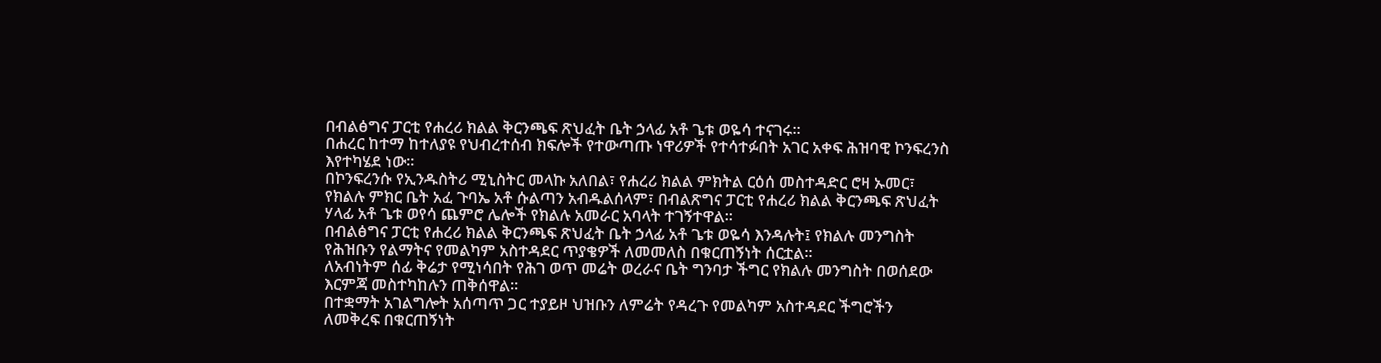በብልፅግና ፓርቲ የሐረሪ ክልል ቅርንጫፍ ጽህፈት ቤት ኃላፊ አቶ ጌቱ ወዬሳ ተናገሩ።
በሐረር ከተማ ከተለያዩ የህብረተሰብ ክፍሎች የተውጣጡ ነዋሪዎች የተሳተፉበት አገር አቀፍ ሕዝባዊ ኮንፍረንስ እየተካሄደ ነው።
በኮንፍረንሱ የኢንዱስትሪ ሚኒስትር መላኩ አለበል፣ የሐረሪ ክልል ምክትል ርዕሰ መስተዳድር ሮዛ ኡመር፣ የክልሉ ምክር ቤት አፈ ጉባኤ አቶ ሱልጣን አብዱልሰላም፣ በብልጽግና ፓርቲ የሐረሪ ክልል ቅርንጫፍ ጽህፈት ሃላፊ አቶ ጌቱ ወየሳ ጨምሮ ሌሎች የክልሉ አመራር አባላት ተገኝተዋል።
በብልፅግና ፓርቲ የሐረሪ ክልል ቅርንጫፍ ጽህፈት ቤት ኃላፊ አቶ ጌቱ ወዬሳ እንዳሉት፤ የክልሉ መንግስት የሕዝቡን የልማትና የመልካም አስተዳደር ጥያቄዎች ለመመለስ በቁርጠኝነት ሰርቷል።
ለአብነትም ሰፊ ቅሬታ የሚነሳበት የሕገ ወጥ መሬት ወረራና ቤት ግንባታ ችግር የክልሉ መንግስት በወሰደው እርምጃ መስተካከሉን ጠቅሰዋል።
በተቋማት አገልግሎት አሰጣጥ ጋር ተያይዞ ህዝቡን ለምሬት የዳረጉ የመልካም አስተዳደር ችግሮችን ለመቅረፍ በቁርጠኝነት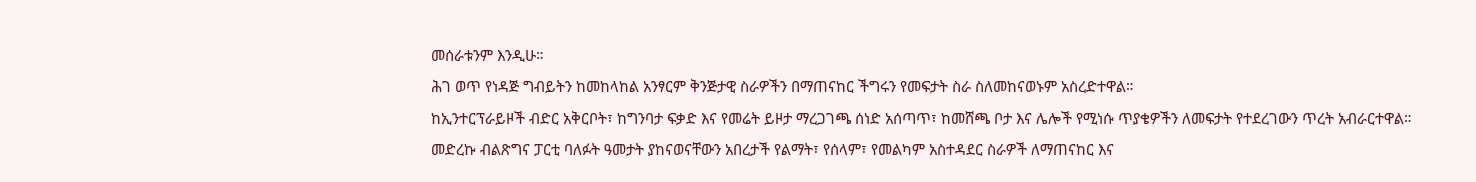መሰራቱንም እንዲሁ።
ሕገ ወጥ የነዳጅ ግብይትን ከመከላከል አንፃርም ቅንጅታዊ ስራዎችን በማጠናከር ችግሩን የመፍታት ስራ ስለመከናወኑም አስረድተዋል።
ከኢንተርፕራይዞች ብድር አቅርቦት፣ ከግንባታ ፍቃድ እና የመሬት ይዞታ ማረጋገጫ ሰነድ አሰጣጥ፣ ከመሸጫ ቦታ እና ሌሎች የሚነሱ ጥያቄዎችን ለመፍታት የተደረገውን ጥረት አብራርተዋል።
መድረኩ ብልጽግና ፓርቲ ባለፉት ዓመታት ያከናወናቸውን አበረታች የልማት፣ የሰላም፣ የመልካም አስተዳደር ስራዎች ለማጠናከር እና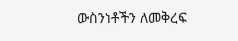ውስንነቶችን ለመቅረፍ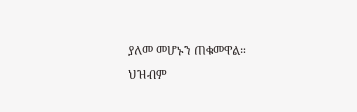ያለመ መሆኑን ጠቁመዋል።
ህዝብም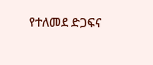የተለመደ ድጋፍና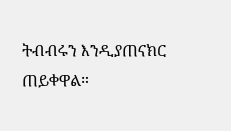ትብብሩን እንዲያጠናክር ጠይቀዋል።